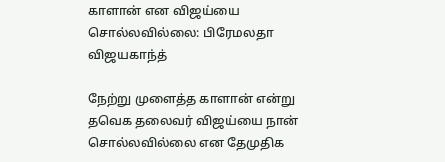காளான் என விஜய்யை சொல்லவில்லை: பிரேமலதா விஜயகாந்த்

நேற்று முளைத்த காளான் என்று தவெக தலைவர் விஜய்யை நான் சொல்லவில்லை என தேமுதிக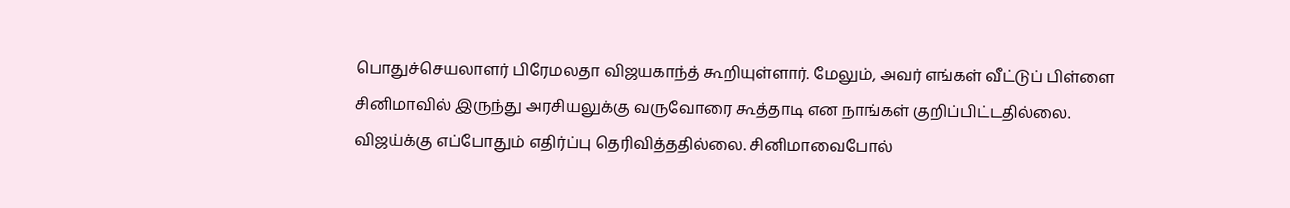பொதுச்செயலாளர் பிரேமலதா விஜயகாந்த் கூறியுள்ளார். மேலும், அவர் எங்கள் வீட்டுப் பிள்ளை சினிமாவில் இருந்து அரசியலுக்கு வருவோரை கூத்தாடி என நாங்கள் குறிப்பிட்டதில்லை. விஜய்க்கு எப்போதும் எதிர்ப்பு தெரிவித்ததில்லை. சினிமாவைபோல்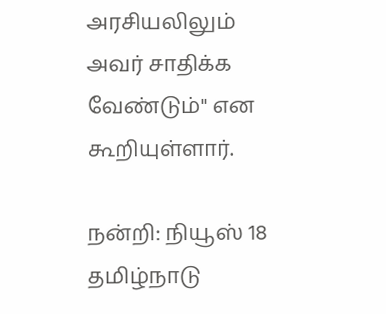அரசியலிலும் அவர் சாதிக்க வேண்டும்" என கூறியுள்ளார்.

நன்றி: நியூஸ் 18 தமிழ்நாடு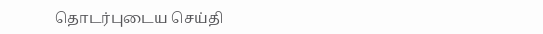தொடர்புடைய செய்தி